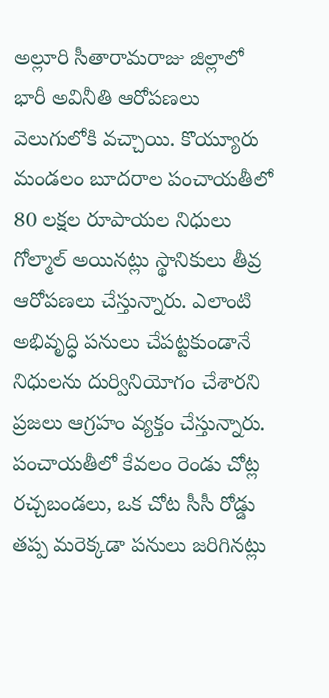అల్లూరి సీతారామరాజు జిల్లాలో భారీ అవినీతి ఆరోపణలు వెలుగులోకి వచ్చాయి. కొయ్యూరు మండలం బూదరాల పంచాయతీలో 80 లక్షల రూపాయల నిధులు గోల్మాల్ అయినట్లు స్థానికులు తీవ్ర ఆరోపణలు చేస్తున్నారు. ఎలాంటి అభివృద్ధి పనులు చేపట్టకుండానే నిధులను దుర్వినియోగం చేశారని ప్రజలు ఆగ్రహం వ్యక్తం చేస్తున్నారు. పంచాయతీలో కేవలం రెండు చోట్ల రచ్చబండలు, ఒక చోట సీసీ రోడ్డు తప్ప మరెక్కడా పనులు జరిగినట్లు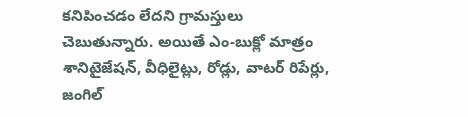కనిపించడం లేదని గ్రామస్తులు చెబుతున్నారు. అయితే ఎం-బుక్లో మాత్రం శానిటైజేషన్, వీధిలైట్లు, రోడ్లు, వాటర్ రిపేర్లు, జంగిల్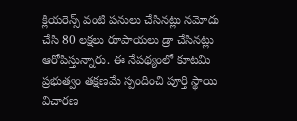క్లియరెన్స్ వంటి పనులు చేసినట్లు నమోదు చేసి 80 లక్షలు రూపాయలు డ్రా చేసినట్లు ఆరోపిస్తున్నారు. ఈ నేపథ్యంలో కూటమి ప్రభుత్వం తక్షణమే స్పందించి పూర్తి స్థాయి విచారణ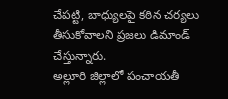చేపట్టి, బాధ్యులపై కఠిన చర్యలు తీసుకోవాలని ప్రజలు డిమాండ్ చేస్తున్నారు.
అల్లూరి జిల్లాలో పంచాయతీ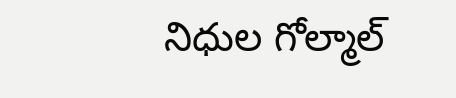నిధుల గోల్మాల్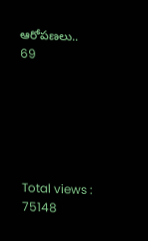ఆరోపణలు..
69






Total views : 75148